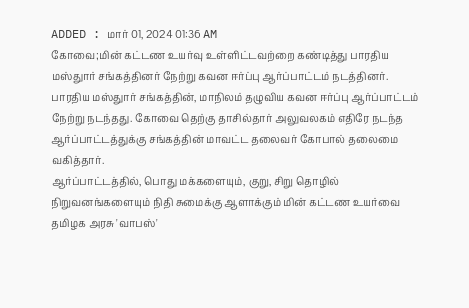ADDED : மார் 01, 2024 01:36 AM
கோவை;மின் கட்டண உயர்வு உள்ளிட்டவற்றை கண்டித்து பாரதிய மஸ்துார் சங்கத்தினர் நேற்று கவன ஈர்ப்பு ஆர்ப்பாட்டம் நடத்தினர்.
பாரதிய மஸ்துார் சங்கத்தின், மாநிலம் தழுவிய கவன ஈர்ப்பு ஆர்ப்பாட்டம் நேற்று நடந்தது. கோவை தெற்கு தாசில்தார் அலுவலகம் எதிரே நடந்த ஆர்ப்பாட்டத்துக்கு சங்கத்தின் மாவட்ட தலைவர் கோபால் தலைமை வகித்தார்.
ஆர்ப்பாட்டத்தில், பொது மக்களையும், குறு, சிறு தொழில் நிறுவனங்களையும் நிதி சுமைக்கு ஆளாக்கும் மின் கட்டண உயர்வை தமிழக அரசு 'வாபஸ்'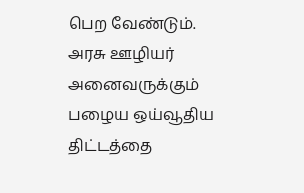பெற வேண்டும். அரசு ஊழியர் அனைவருக்கும் பழைய ஒய்வூதிய திட்டத்தை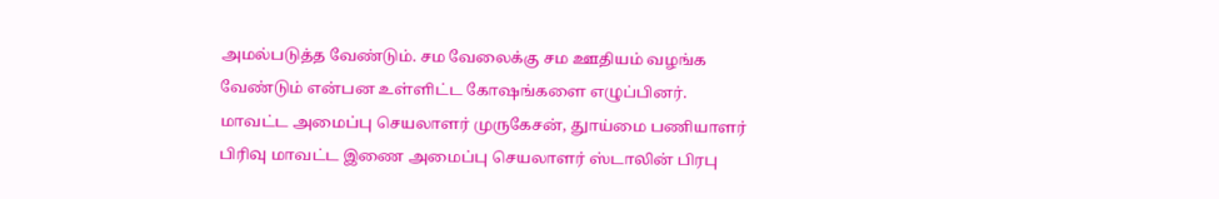அமல்படுத்த வேண்டும். சம வேலைக்கு சம ஊதியம் வழங்க வேண்டும் என்பன உள்ளிட்ட கோஷங்களை எழுப்பினர்.
மாவட்ட அமைப்பு செயலாளர் முருகேசன், துாய்மை பணியாளர் பிரிவு மாவட்ட இணை அமைப்பு செயலாளர் ஸ்டாலின் பிரபு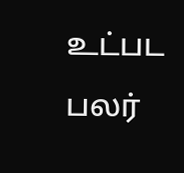உட்பட பலர்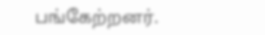பங்கேற்றனர்.